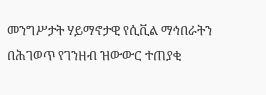መንግሥታት ሃይማኖታዊ የሲቪል ማኅበራትን በሕገወጥ የገንዘብ ዝውውር ተጠያቂ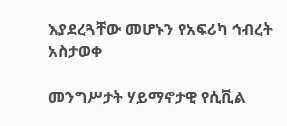እያደረጓቸው መሆኑን የአፍሪካ ኅብረት አስታወቀ

መንግሥታት ሃይማኖታዊ የሲቪል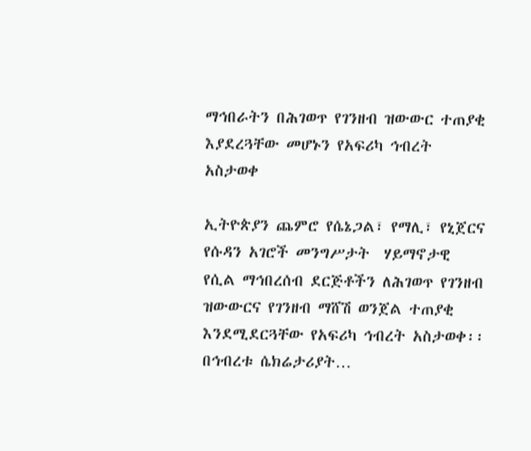ማኅበራትን በሕገወጥ የገንዘብ ዝውውር ተጠያቂ እያደረጓቸው መሆኑን የአፍሪካ ኅብረት አስታወቀ

ኢትዮጵያን ጨምሮ የሴኔጋል፣ የማሊ፣ የኒጀርና የሱዳን አገሮች መንግሥታት  ሃይማኖታዊ የሲል ማኅበረሰብ ደርጅቶችን ለሕገወጥ የገንዘብ ዝውውርና የገንዘብ ማሸሽ ወንጀል ተጠያቂ እንደሚደርጓቸው የአፍሪካ ኅብረት አስታወቀ፡፡ በኅብረቱ ሴክሬታሪያት…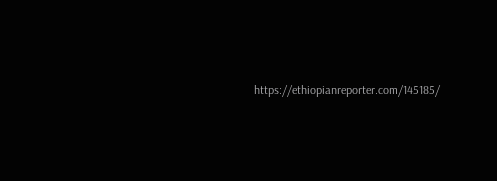https://ethiopianreporter.com/145185/